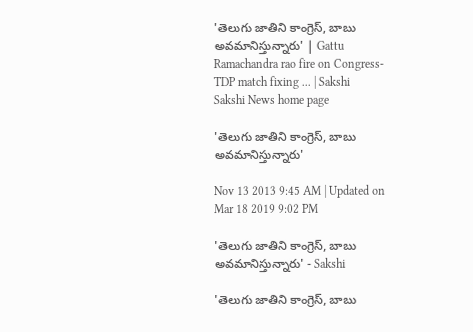'తెలుగు జాతిని కాంగ్రెస్, బాబు అవమానిస్తున్నారు' | Gattu Ramachandra rao fire on Congress-TDP match fixing ... | Sakshi
Sakshi News home page

'తెలుగు జాతిని కాంగ్రెస్, బాబు అవమానిస్తున్నారు'

Nov 13 2013 9:45 AM | Updated on Mar 18 2019 9:02 PM

'తెలుగు జాతిని కాంగ్రెస్, బాబు అవమానిస్తున్నారు' - Sakshi

'తెలుగు జాతిని కాంగ్రెస్, బాబు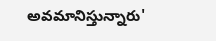అవమానిస్తున్నారు'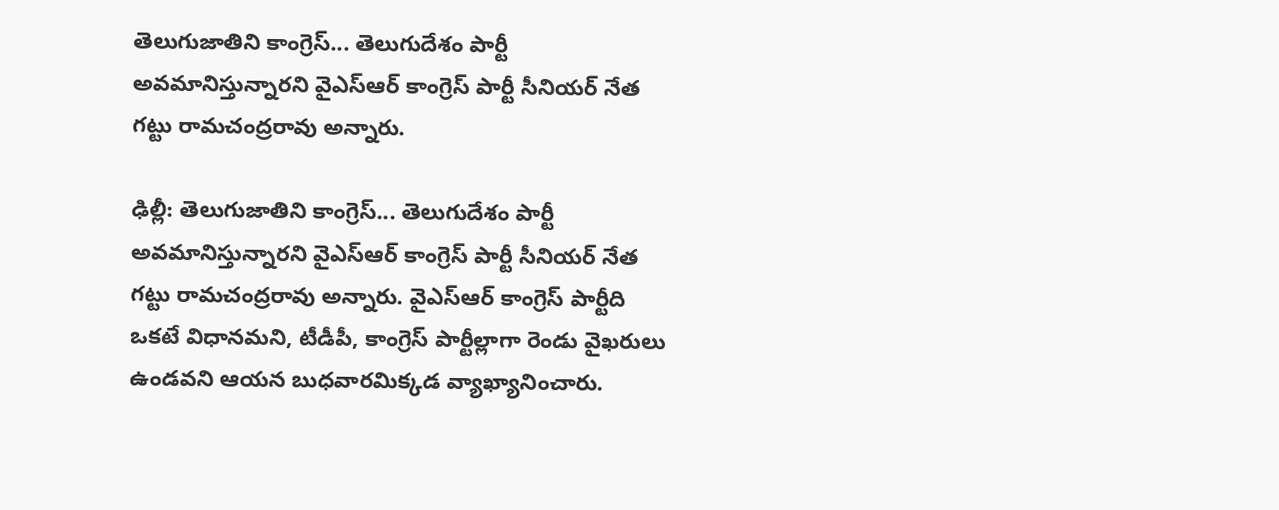తెలుగుజాతిని కాంగ్రెస్... తెలుగుదేశం పార్టీ అవమానిస్తున్నారని వైఎస్ఆర్ కాంగ్రెస్ పార్టీ సీనియర్ నేత గట్టు రామచంద్రరావు అన్నారు.

ఢిల్లీ: తెలుగుజాతిని కాంగ్రెస్... తెలుగుదేశం పార్టీ అవమానిస్తున్నారని వైఎస్ఆర్ కాంగ్రెస్ పార్టీ సీనియర్ నేత గట్టు రామచంద్రరావు అన్నారు. వైఎస్ఆర్ కాంగ్రెస్ పార్టీది ఒకటే విధానమని, టీడీపీ, కాంగ్రెస్ పార్టీల్లాగా రెండు వైఖరులు ఉండవని ఆయన బుధవారమిక్కడ వ్యాఖ్యానించారు.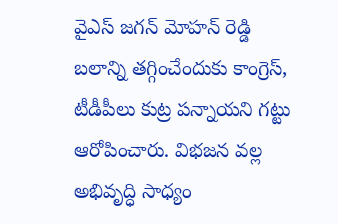వైఎస్ జగన్ మోహన్ రెడ్డి బలాన్ని తగ్గించేందుకు కాంగ్రెస్, టీడీపీలు కుట్ర పన్నాయని గట్టు ఆరోపించారు. విభజన వల్ల అభివృద్ధి సాధ్యం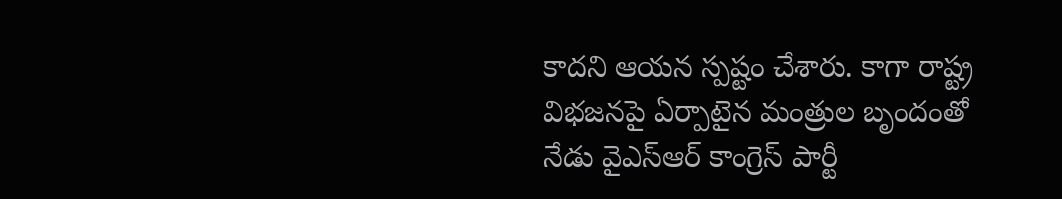కాదని ఆయన స్పష్టం చేశారు. కాగా రాష్ట్ర విభజనపై ఏర్పాటైన మంత్రుల బృందంతో నేడు వైఎస్‌ఆర్‌ కాంగ్రెస్‌ పార్టీ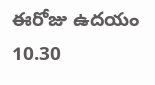ఈరోజు ఉదయం 10.30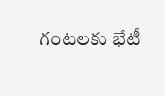గంటలకు భేటీ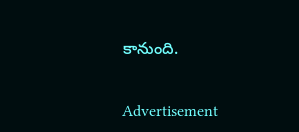కానుంది.


Advertisement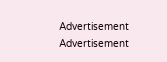Advertisement
Advertisement